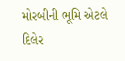મોરબીની ભૂમિ એટલે દિલેર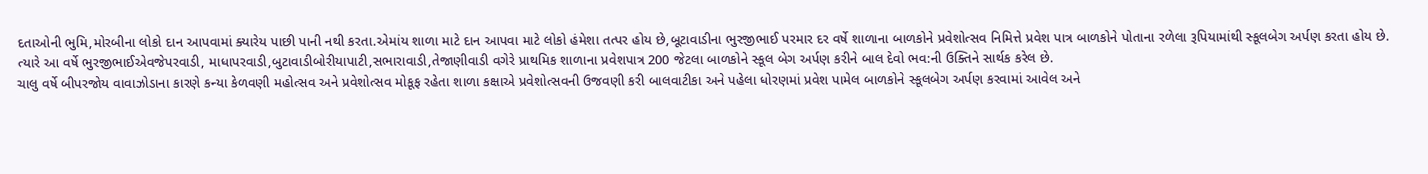દતાઓની ભુમિ,મોરબીના લોકો દાન આપવામાં ક્યારેય પાછી પાની નથી કરતા.એમાંય શાળા માટે દાન આપવા માટે લોકો હંમેશા તત્પર હોય છે,બૂટાવાડીના ભુરજીભાઈ પરમાર દર વર્ષે શાળાના બાળકોને પ્રવેશોત્સવ નિમિત્તે પ્રવેશ પાત્ર બાળકોને પોતાના રળેલા રૂપિયામાંથી સ્કૂલબેગ અર્પણ કરતા હોય છે.
ત્યારે આ વર્ષે ભુરજીભાઈએવજેપરવાડી, માધાપરવાડી,બુટાવાડીબોરીયાપાટી,સભારાવાડી,તેજાણીવાડી વગેરે પ્રાથમિક શાળાના પ્રવેશપાત્ર 200 જેટલા બાળકોને સ્કૂલ બેગ અર્પણ કરીને બાલ દેવો ભવ:ની ઉક્તિને સાર્થક કરેલ છે.
ચાલુ વર્ષે બીપરજોય વાવાઝોડાના કારણે કન્યા કેળવણી મહોત્સવ અને પ્રવેશોત્સવ મોકૂફ રહેતા શાળા કક્ષાએ પ્રવેશોત્સવની ઉજવણી કરી બાલવાટીકા અને પહેલા ધોરણમાં પ્રવેશ પામેલ બાળકોને સ્કૂલબેગ અર્પણ કરવામાં આવેલ અને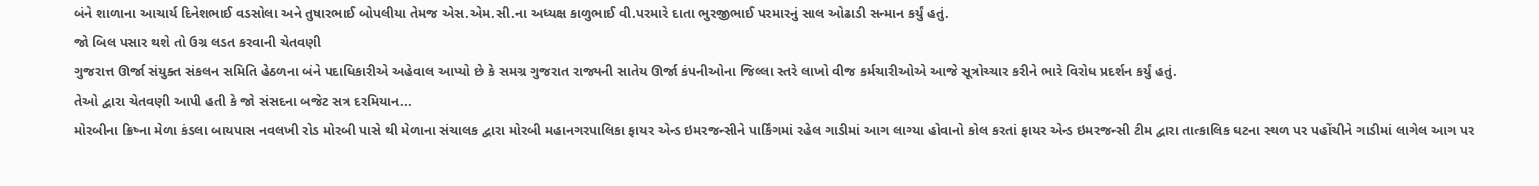બંને શાળાના આચાર્ય દિનેશભાઈ વડસોલા અને તુષારભાઈ બોપલીયા તેમજ એસ.એમ.સી.ના અધ્યક્ષ કાળુભાઈ વી.પરમારે દાતા ભુરજીભાઈ પરમારનું સાલ ઓઢાડી સન્માન કર્યું હતું.
જો બિલ પસાર થશે તો ઉગ્ર લડત કરવાની ચેતવણી
ગુજરાત્ત ઊર્જા સંયુક્ત સંકલન સમિતિ હેઠળના બંને પદાધિકારીએ અહેવાલ આપ્યો છે કે સમગ્ર ગુજરાત રાજ્યની સાતેય ઊર્જા કંપનીઓના જિલ્લા સ્તરે લાખો વીજ કર્મચારીઓએ આજે સૂત્રોચ્ચાર કરીને ભારે વિરોધ પ્રદર્શન કર્યું હતું.
તેઓ દ્વારા ચેતવણી આપી હતી કે જો સંસદના બજેટ સત્ર દરમિયાન...
મોરબીના ક્રિષ્ના મેળા કંડલા બાયપાસ નવલખી રોડ મોરબી પાસે થી મેળાના સંચાલક દ્વારા મોરબી મહાનગરપાલિકા ફાયર એન્ડ ઇમરજન્સીને પાર્કિંગમાં રહેલ ગાડીમાં આગ લાગ્યા હોવાનો કોલ કરતાં ફાયર એન્ડ ઇમરજન્સી ટીમ દ્વારા તાત્કાલિક ઘટના સ્થળ પર પહોંચીને ગાડીમાં લાગેલ આગ પર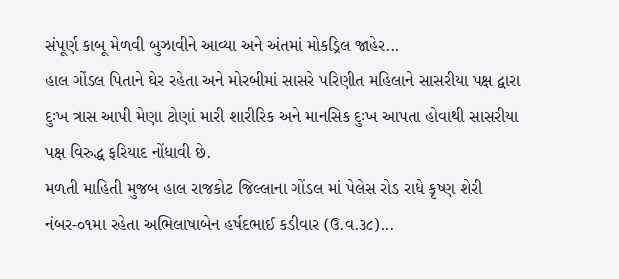સંપૂર્ણ કાબૂ મેળવી બુઝાવીને આવ્યા અને અંતમાં મોકડ્રિલ જાહેર...
હાલ ગોંડલ પિતાને ઘેર રહેતા અને મોરબીમાં સાસરે પરિણીત મહિલાને સાસરીયા પક્ષ દ્વારા દુઃખ ત્રાસ આપી મેણા ટોણાં મારી શારીરિક અને માનસિક દુઃખ આપતા હોવાથી સાસરીયા પક્ષ વિરુદ્ધ ફરિયાદ નોંધાવી છે.
મળતી માહિતી મુજબ હાલ રાજકોટ જિલ્લાના ગોંડલ માં પેલેસ રોડ રાધે કૃષ્ણ શેરી નંબર-૦૧મા રહેતા અભિલાષાબેન હર્ષદભાઈ કડીવાર (ઉ.વ.૩૮)...